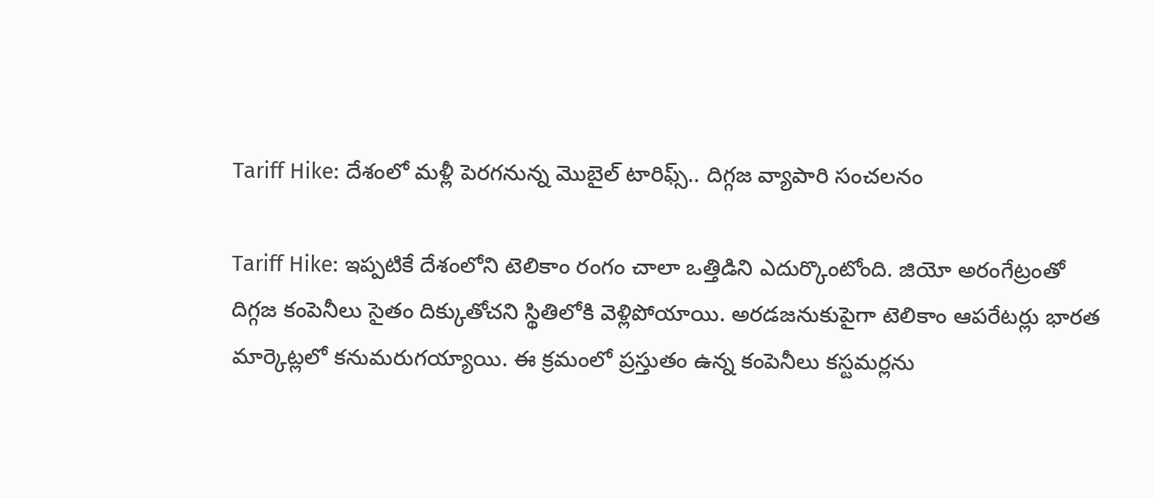Tariff Hike: దేశంలో మళ్లీ పెరగనున్న మెుబైల్ టారిఫ్స్.. దిగ్గజ వ్యాపారి సంచలనం

Tariff Hike: ఇప్పటికే దేశంలోని టెలికాం రంగం చాలా ఒత్తిడిని ఎదుర్కొంటోంది. జియో అరంగేట్రంతో దిగ్గజ కంపెనీలు సైతం దిక్కుతోచని స్థితిలోకి వెళ్లిపోయాయి. అరడజనుకుపైగా టెలికాం ఆపరేటర్లు భారత మార్కెట్లలో కనుమరుగయ్యాయి. ఈ క్రమంలో ప్రస్తుతం ఉన్న కంపెనీలు కస్టమర్లను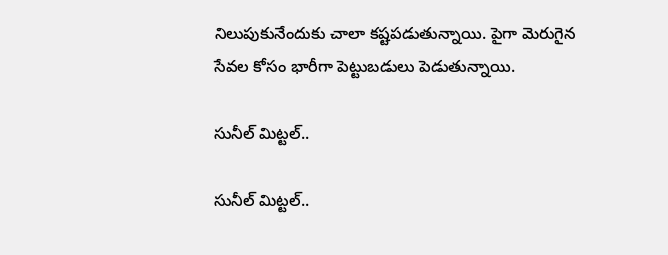నిలుపుకునేందుకు చాలా కష్టపడుతున్నాయి. పైగా మెరుగైన సేవల కోసం భారీగా పెట్టుబడులు పెడుతున్నాయి.

సునీల్ మిట్టల్..

సునీల్ మిట్టల్..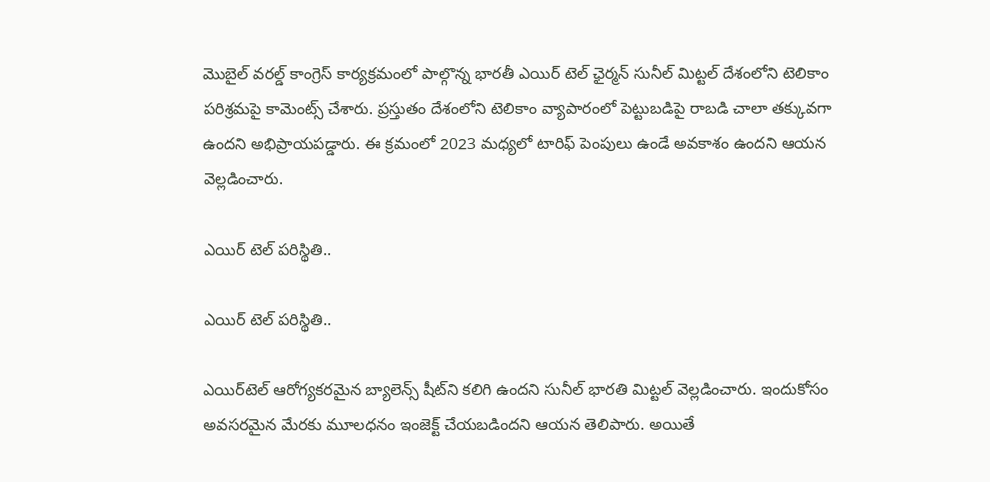మెుబైల్ వరల్డ్ కాంగ్రెస్ కార్యక్రమంలో పాల్గొన్న భారతీ ఎయిర్ టెల్ ఛైర్మన్ సునీల్ మిట్టల్ దేశంలోని టెలికాం పరిశ్రమపై కామెంట్స్ చేశారు. ప్రస్తుతం దేశంలోని టెలికాం వ్యాపారంలో పెట్టుబడిపై రాబడి చాలా తక్కువగా ఉందని అభిప్రాయపడ్డారు. ఈ క్రమంలో 2023 మధ్యలో టారిఫ్ పెంపులు ఉండే అవకాశం ఉందని ఆయన వెల్లడించారు.

ఎయిర్ టెల్ పరిస్థితి..

ఎయిర్ టెల్ పరిస్థితి..

ఎయిర్‌టెల్ ఆరోగ్యకరమైన బ్యాలెన్స్ షీట్‌ని కలిగి ఉందని సునీల్ భారతి మిట్టల్ వెల్లడించారు. ఇందుకోసం అవసరమైన మేరకు మూలధనం ఇంజెక్ట్ చేయబడిందని ఆయన తెలిపారు. అయితే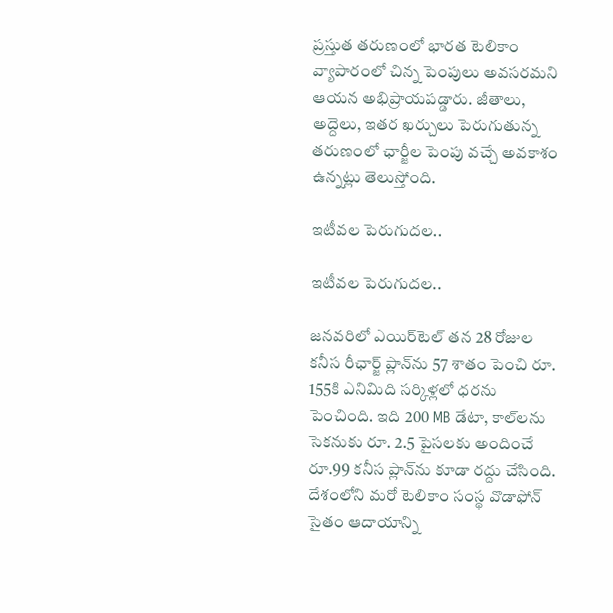ప్రస్తుత తరుణంలో భారత టెలికాం వ్యాపారంలో చిన్న పెంపులు అవసరమని ఆయన అభిప్రాయపడ్డారు. జీతాలు, అద్దెలు, ఇతర ఖర్చులు పెరుగుతున్న తరుణంలో ఛార్జీల పెంపు వచ్చే అవకాశం ఉన్నట్లు తెలుస్తోంది.

ఇటీవల పెరుగుదల..

ఇటీవల పెరుగుదల..

జనవరిలో ఎయిర్‌టెల్ తన 28 రోజుల కనీస రీఛార్జ్ ప్లాన్‌ను 57 శాతం పెంచి రూ. 155కి ఎనిమిది సర్కిళ్లలో ధరను పెంచింది. ఇది 200 MB డేటా, కాల్‌లను సెకనుకు రూ. 2.5 పైసలకు అందించే రూ.99 కనీస ప్లాన్‌ను కూడా రద్దు చేసింది. దేశంలోని మరో టెలికాం సంస్థ వొడాఫోన్ సైతం ఆదాయాన్ని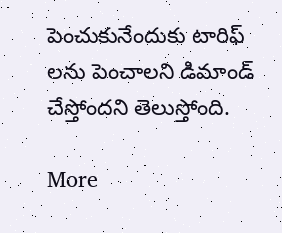పెంచుకునేందుకు టారిఫ్ లను పెంచాలని డిమాండ్ చేస్తోందని తెలుస్తోంది.

More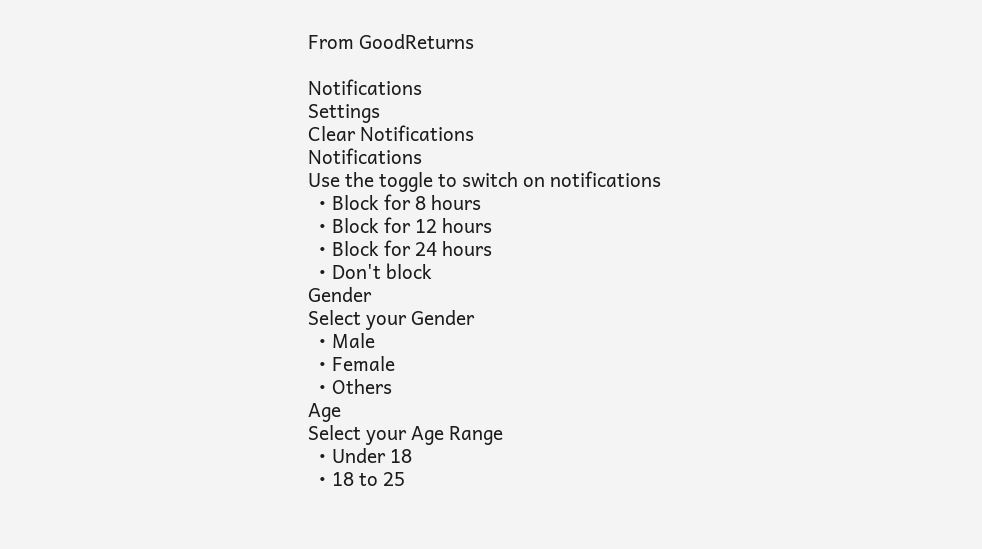From GoodReturns

Notifications
Settings
Clear Notifications
Notifications
Use the toggle to switch on notifications
  • Block for 8 hours
  • Block for 12 hours
  • Block for 24 hours
  • Don't block
Gender
Select your Gender
  • Male
  • Female
  • Others
Age
Select your Age Range
  • Under 18
  • 18 to 25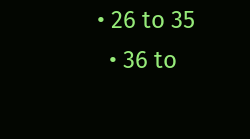• 26 to 35
  • 36 to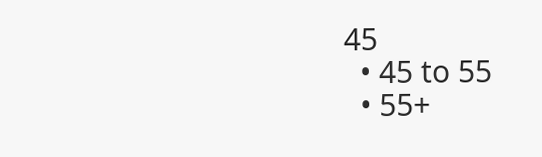45
  • 45 to 55
  • 55+